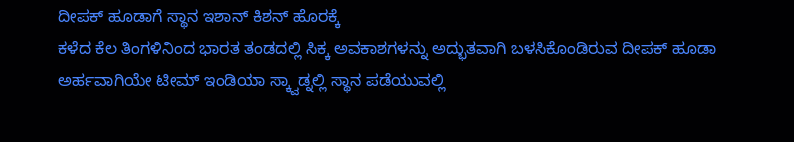ದೀಪಕ್ ಹೂಡಾಗೆ ಸ್ಥಾನ ಇಶಾನ್ ಕಿಶನ್ ಹೊರಕ್ಕೆ
ಕಳೆದ ಕೆಲ ತಿಂಗಳಿನಿಂದ ಭಾರತ ತಂಡದಲ್ಲಿ ಸಿಕ್ಕ ಅವಕಾಶಗಳನ್ನು ಅದ್ಭುತವಾಗಿ ಬಳಸಿಕೊಂಡಿರುವ ದೀಪಕ್ ಹೂಡಾ ಅರ್ಹವಾಗಿಯೇ ಟೀಮ್ ಇಂಡಿಯಾ ಸ್ಕ್ವಾಡ್ನಲ್ಲಿ ಸ್ಥಾನ ಪಡೆಯುವಲ್ಲಿ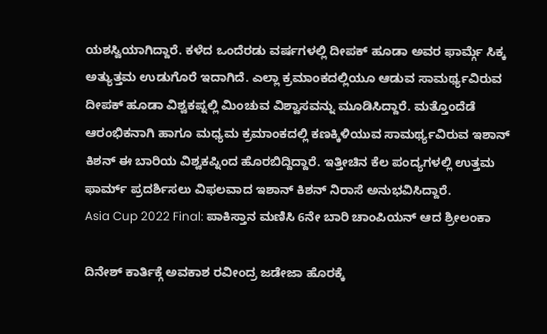ಯಶಸ್ವಿಯಾಗಿದ್ದಾರೆ. ಕಳೆದ ಒಂದೆರಡು ವರ್ಷಗಳಲ್ಲಿ ದೀಪಕ್ ಹೂಡಾ ಅವರ ಫಾರ್ಮ್ಗೆ ಸಿಕ್ಕ ಅತ್ಯುತ್ತಮ ಉಡುಗೊರೆ ಇದಾಗಿದೆ. ಎಲ್ಲಾ ಕ್ರಮಾಂಕದಲ್ಲಿಯೂ ಆಡುವ ಸಾಮರ್ಥ್ಯವಿರುವ ದೀಪಕ್ ಹೂಡಾ ವಿಶ್ವಕಪ್ನಲ್ಲಿ ಮಿಂಚುವ ವಿಶ್ವಾಸವನ್ನು ಮೂಡಿಸಿದ್ದಾರೆ. ಮತ್ತೊಂದೆಡೆ ಆರಂಭಿಕನಾಗಿ ಹಾಗೂ ಮಧ್ಯಮ ಕ್ರಮಾಂಕದಲ್ಲಿ ಕಣಕ್ಕಿಳಿಯುವ ಸಾಮರ್ಥ್ಯವಿರುವ ಇಶಾನ್ ಕಿಶನ್ ಈ ಬಾರಿಯ ವಿಶ್ವಕಪ್ನಿಂದ ಹೊರಬಿದ್ದಿದ್ದಾರೆ. ಇತ್ತೀಚಿನ ಕೆಲ ಪಂದ್ಯಗಳಲ್ಲಿ ಉತ್ತಮ ಫಾರ್ಮ್ ಪ್ರದರ್ಶಿಸಲು ವಿಫಲವಾದ ಇಶಾನ್ ಕಿಶನ್ ನಿರಾಸೆ ಅನುಭವಿಸಿದ್ದಾರೆ.
Asia Cup 2022 Final: ಪಾಕಿಸ್ತಾನ ಮಣಿಸಿ 6ನೇ ಬಾರಿ ಚಾಂಪಿಯನ್ ಆದ ಶ್ರೀಲಂಕಾ

ದಿನೇಶ್ ಕಾರ್ತಿಕ್ಗೆ ಅವಕಾಶ ರವೀಂದ್ರ ಜಡೇಜಾ ಹೊರಕ್ಕೆ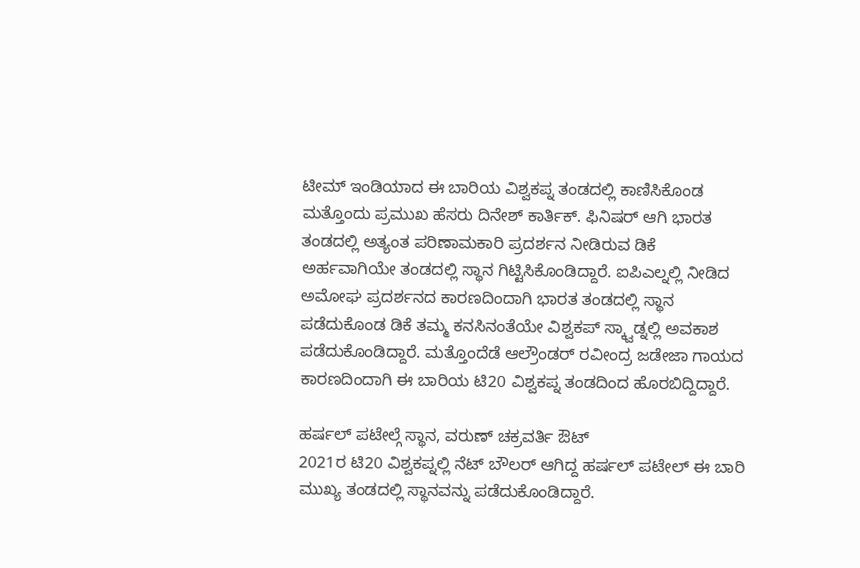ಟೀಮ್ ಇಂಡಿಯಾದ ಈ ಬಾರಿಯ ವಿಶ್ವಕಪ್ನ ತಂಡದಲ್ಲಿ ಕಾಣಿಸಿಕೊಂಡ ಮತ್ತೊಂದು ಪ್ರಮುಖ ಹೆಸರು ದಿನೇಶ್ ಕಾರ್ತಿಕ್. ಫಿನಿಷರ್ ಆಗಿ ಭಾರತ ತಂಡದಲ್ಲಿ ಅತ್ಯಂತ ಪರಿಣಾಮಕಾರಿ ಪ್ರದರ್ಶನ ನೀಡಿರುವ ಡಿಕೆ ಅರ್ಹವಾಗಿಯೇ ತಂಡದಲ್ಲಿ ಸ್ಥಾನ ಗಿಟ್ಟಿಸಿಕೊಂಡಿದ್ದಾರೆ. ಐಪಿಎಲ್ನಲ್ಲಿ ನೀಡಿದ ಅಮೋಘ ಪ್ರದರ್ಶನದ ಕಾರಣದಿಂದಾಗಿ ಭಾರತ ತಂಡದಲ್ಲಿ ಸ್ಥಾನ ಪಡೆದುಕೊಂಡ ಡಿಕೆ ತಮ್ಮ ಕನಸಿನಂತೆಯೇ ವಿಶ್ವಕಪ್ ಸ್ಕ್ವಾಡ್ನಲ್ಲಿ ಅವಕಾಶ ಪಡೆದುಕೊಂಡಿದ್ದಾರೆ. ಮತ್ತೊಂದೆಡೆ ಆಲ್ರೌಂಡರ್ ರವೀಂದ್ರ ಜಡೇಜಾ ಗಾಯದ ಕಾರಣದಿಂದಾಗಿ ಈ ಬಾರಿಯ ಟಿ20 ವಿಶ್ವಕಪ್ನ ತಂಡದಿಂದ ಹೊರಬಿದ್ದಿದ್ದಾರೆ.

ಹರ್ಷಲ್ ಪಟೇಲ್ಗೆ ಸ್ಥಾನ, ವರುಣ್ ಚಕ್ರವರ್ತಿ ಔಟ್
2021ರ ಟಿ20 ವಿಶ್ವಕಪ್ನಲ್ಲಿ ನೆಟ್ ಬೌಲರ್ ಆಗಿದ್ದ ಹರ್ಷಲ್ ಪಟೇಲ್ ಈ ಬಾರಿ ಮುಖ್ಯ ತಂಡದಲ್ಲಿ ಸ್ಥಾನವನ್ನು ಪಡೆದುಕೊಂಡಿದ್ದಾರೆ.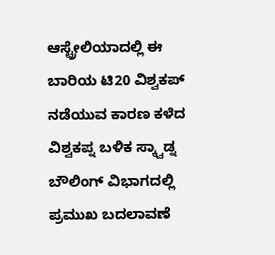ಆಸ್ಟ್ರೇಲಿಯಾದಲ್ಲಿ ಈ ಬಾರಿಯ ಟಿ20 ವಿಶ್ವಕಪ್ ನಡೆಯುವ ಕಾರಣ ಕಳೆದ ವಿಶ್ವಕಪ್ನ ಬಳಿಕ ಸ್ಕ್ವಾಡ್ನ ಬೌಲಿಂಗ್ ವಿಭಾಗದಲ್ಲಿ ಪ್ರಮುಖ ಬದಲಾವಣೆ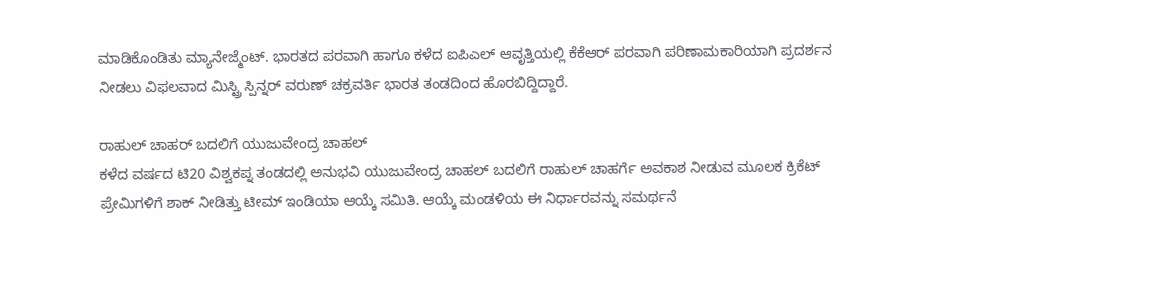ಮಾಡಿಕೊಂಡಿತು ಮ್ಯಾನೇಜ್ಮೆಂಟ್. ಭಾರತದ ಪರವಾಗಿ ಹಾಗೂ ಕಳೆದ ಐಪಿಎಲ್ ಆವೃತ್ತಿಯಲ್ಲಿ ಕೆಕೆಆರ್ ಪರವಾಗಿ ಪರಿಣಾಮಕಾರಿಯಾಗಿ ಪ್ರದರ್ಶನ ನೀಡಲು ವಿಫಲವಾದ ಮಿಸ್ಟ್ರಿ ಸ್ಪಿನ್ನರ್ ವರುಣ್ ಚಕ್ರವರ್ತಿ ಭಾರತ ತಂಡದಿಂದ ಹೊರಬಿದ್ದಿದ್ದಾರೆ.

ರಾಹುಲ್ ಚಾಹರ್ ಬದಲಿಗೆ ಯುಜುವೇಂದ್ರ ಚಾಹಲ್
ಕಳೆದ ವರ್ಷದ ಟಿ20 ವಿಶ್ವಕಪ್ನ ತಂಡದಲ್ಲಿ ಅನುಭವಿ ಯುಜುವೇಂದ್ರ ಚಾಹಲ್ ಬದಲಿಗೆ ರಾಹುಲ್ ಚಾಹರ್ಗೆ ಅವಕಾಶ ನೀಡುವ ಮೂಲಕ ಕ್ರಿಕೆಟ್ ಪ್ರೇಮಿಗಳಿಗೆ ಶಾಕ್ ನೀಡಿತ್ತು ಟೀಮ್ ಇಂಡಿಯಾ ಆಯ್ಕೆ ಸಮಿತಿ. ಆಯ್ಕೆ ಮಂಡಳಿಯ ಈ ನಿರ್ಧಾರವನ್ನು ಸಮರ್ಥನೆ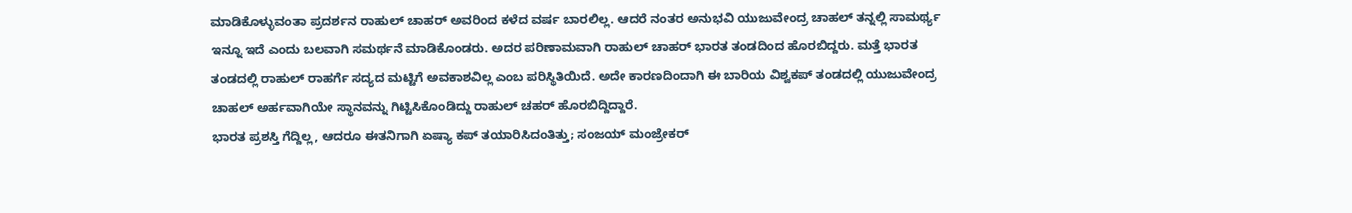ಮಾಡಿಕೊಳ್ಳುವಂತಾ ಪ್ರದರ್ಶನ ರಾಹುಲ್ ಚಾಹರ್ ಅವರಿಂದ ಕಳೆದ ವರ್ಷ ಬಾರಲಿಲ್ಲ. ಆದರೆ ನಂತರ ಅನುಭವಿ ಯುಜುವೇಂದ್ರ ಚಾಹಲ್ ತನ್ನಲ್ಲಿ ಸಾಮರ್ಥ್ಯ ಇನ್ನೂ ಇದೆ ಎಂದು ಬಲವಾಗಿ ಸಮರ್ಥನೆ ಮಾಡಿಕೊಂಡರು. ಅದರ ಪರಿಣಾಮವಾಗಿ ರಾಹುಲ್ ಚಾಹರ್ ಭಾರತ ತಂಡದಿಂದ ಹೊರಬಿದ್ದರು. ಮತ್ತೆ ಭಾರತ ತಂಡದಲ್ಲಿ ರಾಹುಲ್ ರಾಹರ್ಗೆ ಸದ್ಯದ ಮಟ್ಟಿಗೆ ಅವಕಾಶವಿಲ್ಲ ಎಂಬ ಪರಿಸ್ಥಿತಿಯಿದೆ. ಅದೇ ಕಾರಣದಿಂದಾಗಿ ಈ ಬಾರಿಯ ವಿಶ್ವಕಪ್ ತಂಡದಲ್ಲಿ ಯುಜುವೇಂದ್ರ ಚಾಹಲ್ ಅರ್ಹವಾಗಿಯೇ ಸ್ಥಾನವನ್ನು ಗಿಟ್ಟಿಸಿಕೊಂಡಿದ್ದು ರಾಹುಲ್ ಚಹರ್ ಹೊರಬಿದ್ದಿದ್ದಾರೆ.
ಭಾರತ ಪ್ರಶಸ್ತಿ ಗೆದ್ದಿಲ್ಲ, ಆದರೂ ಈತನಿಗಾಗಿ ಏಷ್ಯಾ ಕಪ್ ತಯಾರಿಸಿದಂತಿತ್ತು; ಸಂಜಯ್ ಮಂಜ್ರೇಕರ್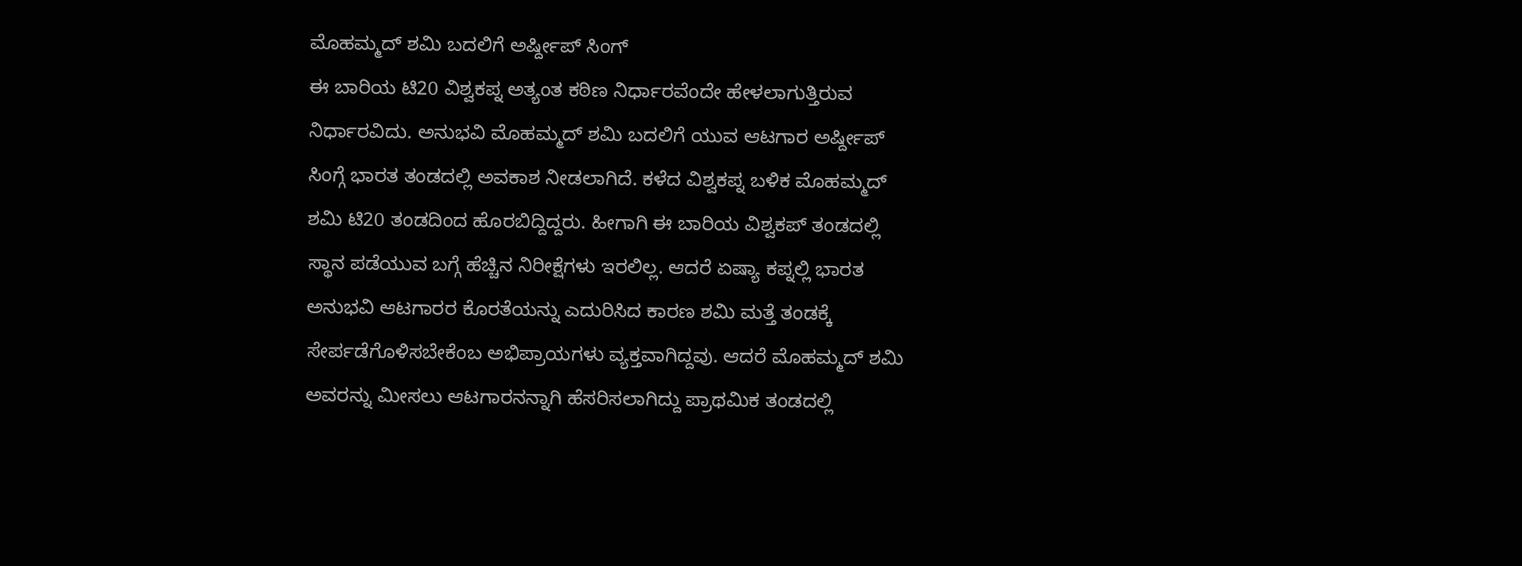ಮೊಹಮ್ಮದ್ ಶಮಿ ಬದಲಿಗೆ ಅರ್ಷ್ದೀಪ್ ಸಿಂಗ್
ಈ ಬಾರಿಯ ಟಿ20 ವಿಶ್ವಕಪ್ನ ಅತ್ಯಂತ ಕಠಿಣ ನಿರ್ಧಾರವೆಂದೇ ಹೇಳಲಾಗುತ್ತಿರುವ ನಿರ್ಧಾರವಿದು. ಅನುಭವಿ ಮೊಹಮ್ಮದ್ ಶಮಿ ಬದಲಿಗೆ ಯುವ ಆಟಗಾರ ಅರ್ಷ್ದೀಪ್ ಸಿಂಗ್ಗೆ ಭಾರತ ತಂಡದಲ್ಲಿ ಅವಕಾಶ ನೀಡಲಾಗಿದೆ. ಕಳೆದ ವಿಶ್ವಕಪ್ನ ಬಳಿಕ ಮೊಹಮ್ಮದ್ ಶಮಿ ಟಿ20 ತಂಡದಿಂದ ಹೊರಬಿದ್ದಿದ್ದರು. ಹೀಗಾಗಿ ಈ ಬಾರಿಯ ವಿಶ್ವಕಪ್ ತಂಡದಲ್ಲಿ ಸ್ಥಾನ ಪಡೆಯುವ ಬಗ್ಗೆ ಹೆಚ್ಚಿನ ನಿರೀಕ್ಷೆಗಳು ಇರಲಿಲ್ಲ. ಆದರೆ ಏಷ್ಯಾ ಕಪ್ನಲ್ಲಿ ಭಾರತ ಅನುಭವಿ ಆಟಗಾರರ ಕೊರತೆಯನ್ನು ಎದುರಿಸಿದ ಕಾರಣ ಶಮಿ ಮತ್ತೆ ತಂಡಕ್ಕೆ ಸೇರ್ಪಡೆಗೊಳಿಸಬೇಕೆಂಬ ಅಭಿಪ್ರಾಯಗಳು ವ್ಯಕ್ತವಾಗಿದ್ದವು. ಆದರೆ ಮೊಹಮ್ಮದ್ ಶಮಿ ಅವರನ್ನು ಮೀಸಲು ಆಟಗಾರನನ್ನಾಗಿ ಹೆಸರಿಸಲಾಗಿದ್ದು ಪ್ರಾಥಮಿಕ ತಂಡದಲ್ಲಿ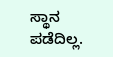ಸ್ಥಾನ ಪಡೆದಿಲ್ಲ.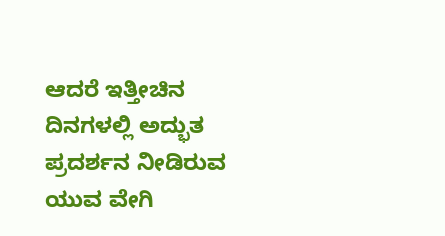ಆದರೆ ಇತ್ತೀಚಿನ ದಿನಗಳಲ್ಲಿ ಅದ್ಭುತ ಪ್ರದರ್ಶನ ನೀಡಿರುವ ಯುವ ವೇಗಿ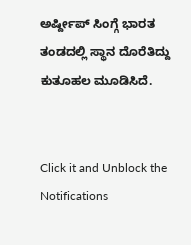ಅರ್ಷ್ದೀಪ್ ಸಿಂಗ್ಗೆ ಭಾರತ ತಂಡದಲ್ಲಿ ಸ್ಥಾನ ದೊರೆತಿದ್ದು ಕುತೂಹಲ ಮೂಡಿಸಿದೆ.


Click it and Unblock the Notifications